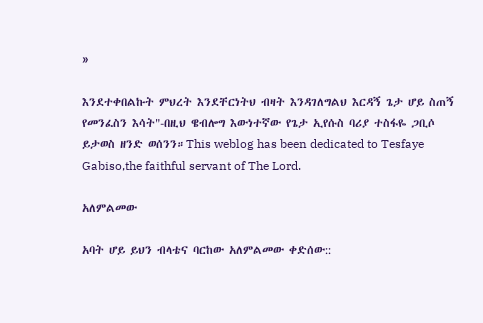»

እንደተቀበልኩት ምህረት እንደቸርነትህ ብዛት እንዳገለግልህ እርዳኝ ጌታ ሆይ ስጠኝ የመንፈስን እሳት"-በዚህ ዌብሎግ እውነተኛው የጌታ ኢየሱስ ባሪያ ተስፋዬ ጋቢሶ ይታወስ ዘንድ ወሰንን።This weblog has been dedicated to Tesfaye Gabiso,the faithful servant of The Lord.

አለምልመው

አባት ሆይ ይህን ብላቴና ባርከው አለምልመው ቀድሰው::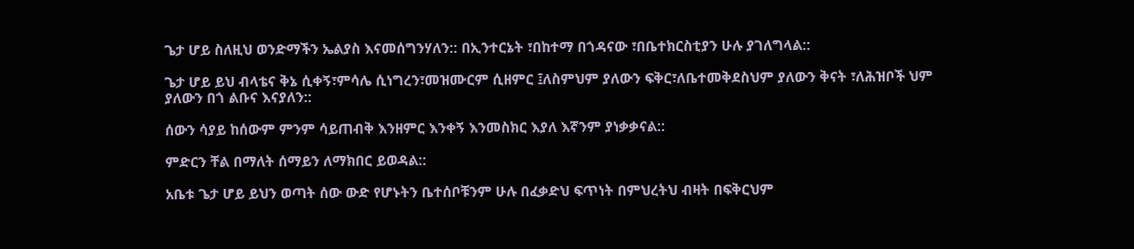ጌታ ሆይ ስለዚህ ወንድማችን ኤልያስ እናመሰግንሃለን:: በኢንተርኔት ፣በከተማ በጎዳናው ፣በቤተክርስቲያን ሁሉ ያገለግላል::

ጌታ ሆይ ይህ ብላቴና ቅኔ ሲቀኝ፣ምሳሌ ሲነግረን፣መዝሙርም ሲዘምር ፤ለስምህም ያለውን ፍቅር፣ለቤተመቅደስህም ያለውን ቅናት ፣ለሕዝቦች ህም ያለውን በጎ ልቡና እናያለን::

ሰውን ሳያይ ከሰውም ምንም ሳይጠብቅ እንዘምር እንቀኝ እንመስክር እያለ እኛንም ያነቃቃናል::

ምድርን ቸል በማለት ሰማይን ለማክበር ይወዳል::

አቤቱ ጌታ ሆይ ይህን ወጣት ሰው ውድ የሆኑትን ቤተሰቦቹንም ሁሉ በፈቃድህ ፍጥነት በምህረትህ ብዛት በፍቅርህም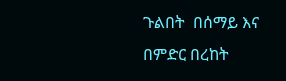ጉልበት  በሰማይ እና በምድር በረከት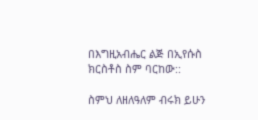በእግዚአብሔር ልጅ በኢየሱስ ክርስቶስ ስም ባርከው::

ስምህ ለዘለዓለም ብሩክ ይሁን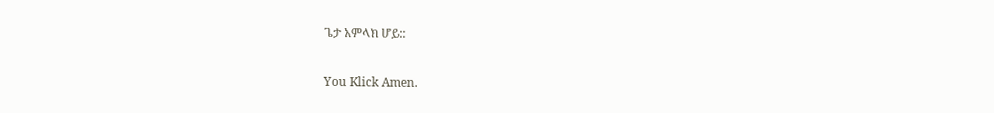ጌታ አምላክ ሆይ::

You Klick Amen.